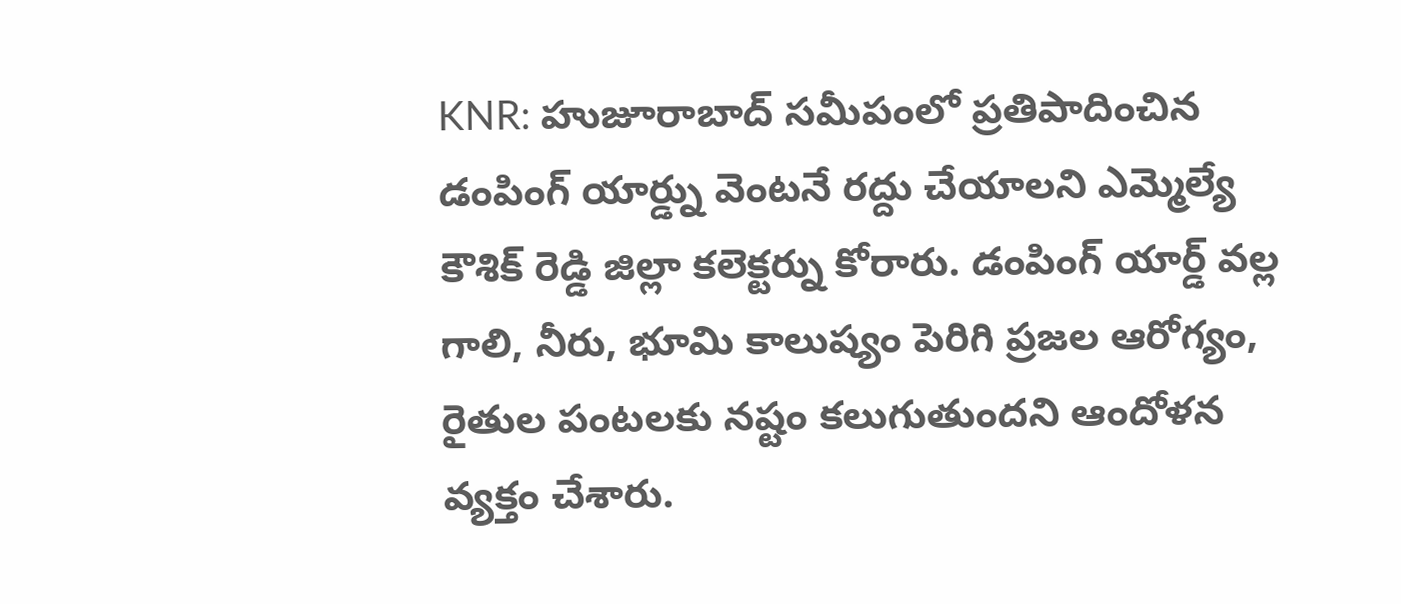KNR: హుజూరాబాద్ సమీపంలో ప్రతిపాదించిన డంపింగ్ యార్డ్ను వెంటనే రద్దు చేయాలని ఎమ్మెల్యే కౌశిక్ రెడ్డి జిల్లా కలెక్టర్ను కోరారు. డంపింగ్ యార్డ్ వల్ల గాలి, నీరు, భూమి కాలుష్యం పెరిగి ప్రజల ఆరోగ్యం, రైతుల పంటలకు నష్టం కలుగుతుందని ఆందోళన వ్యక్తం చేశారు.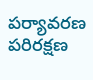పర్యావరణ పరిరక్షణ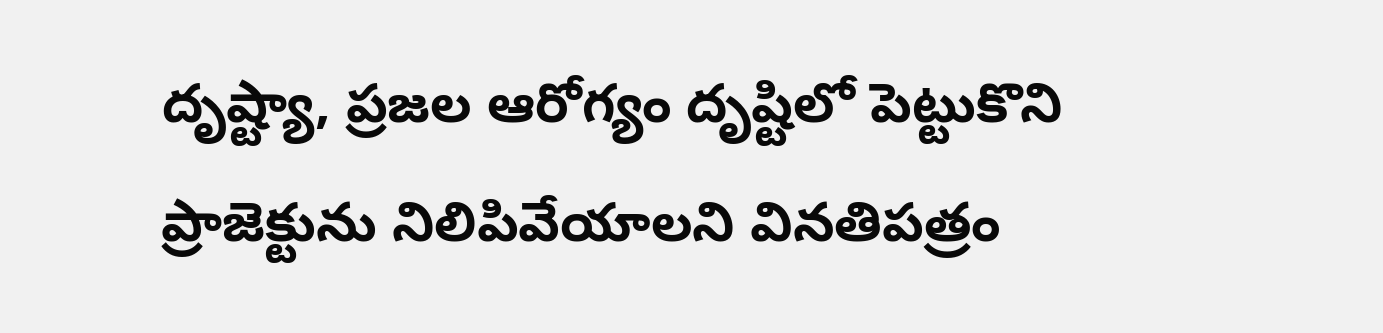దృష్ట్యా, ప్రజల ఆరోగ్యం దృష్టిలో పెట్టుకొని ప్రాజెక్టును నిలిపివేయాలని వినతిపత్రం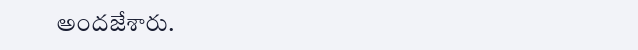అందజేశారు.